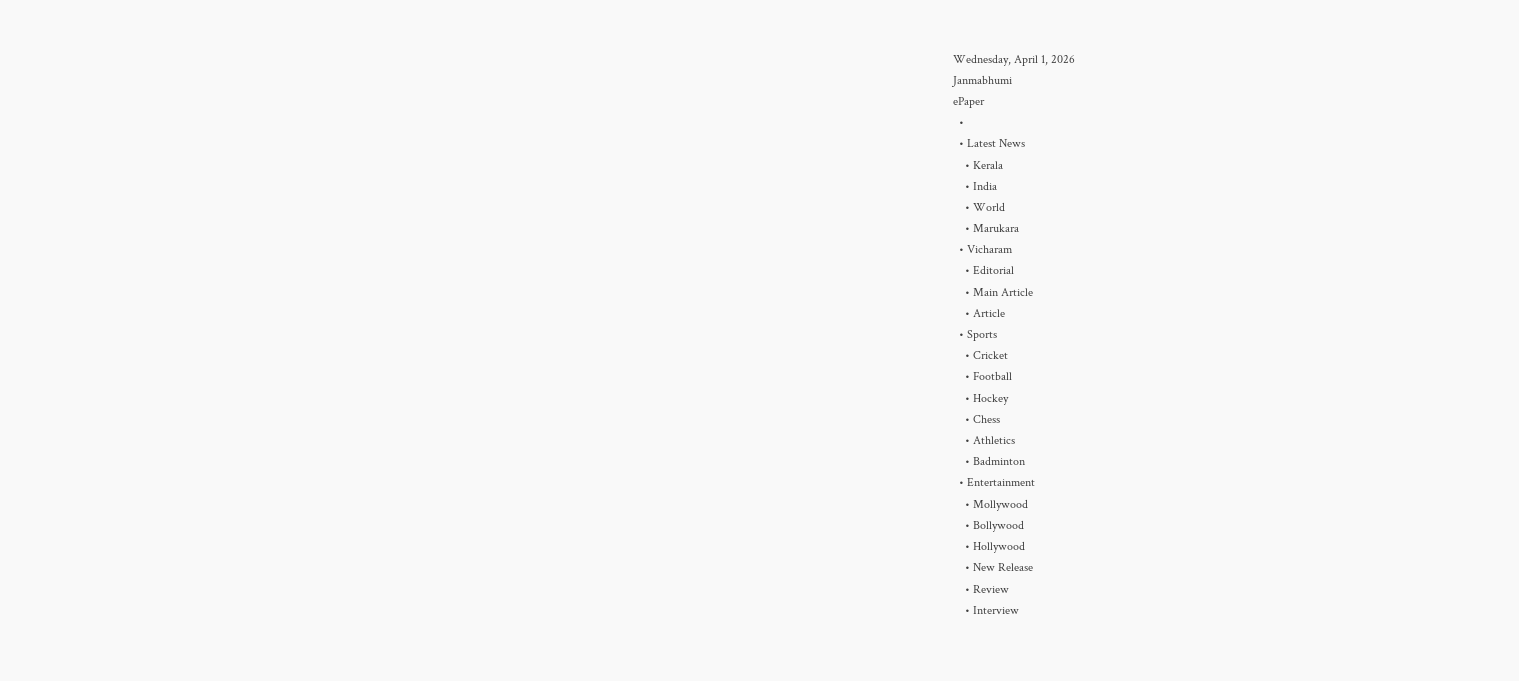Wednesday, April 1, 2026
Janmabhumi
ePaper
  •
  • Latest News
    • Kerala
    • India
    • World
    • Marukara
  • Vicharam
    • Editorial
    • Main Article
    • Article
  • Sports
    • Cricket
    • Football
    • Hockey
    • Chess
    • Athletics
    • Badminton
  • Entertainment
    • Mollywood
    • Bollywood
    • Hollywood
    • New Release
    • Review
    • Interview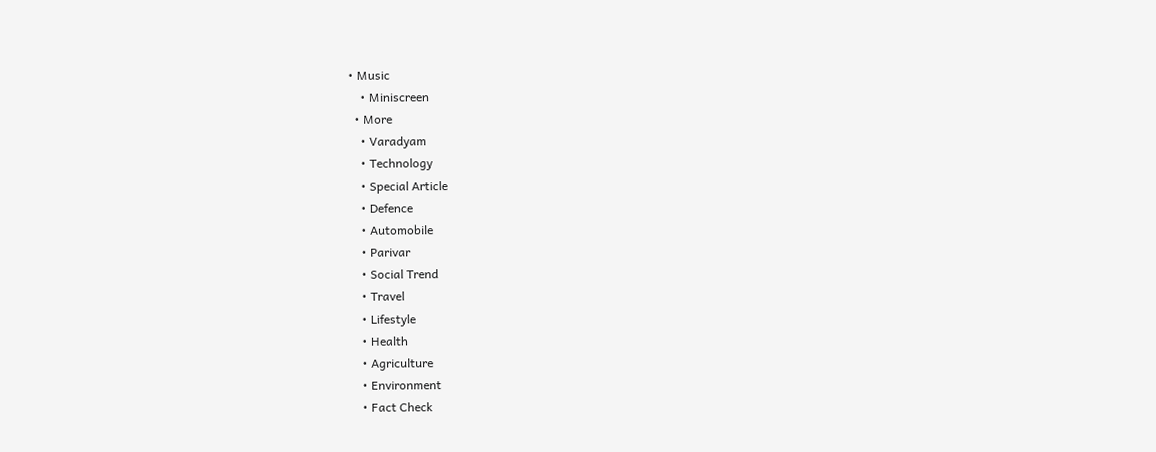• Music
    • Miniscreen
  • More
    • Varadyam
    • Technology
    • Special Article
    • Defence
    • Automobile
    • Parivar
    • Social Trend
    • Travel
    • Lifestyle
    • Health
    • Agriculture
    • Environment
    • Fact Check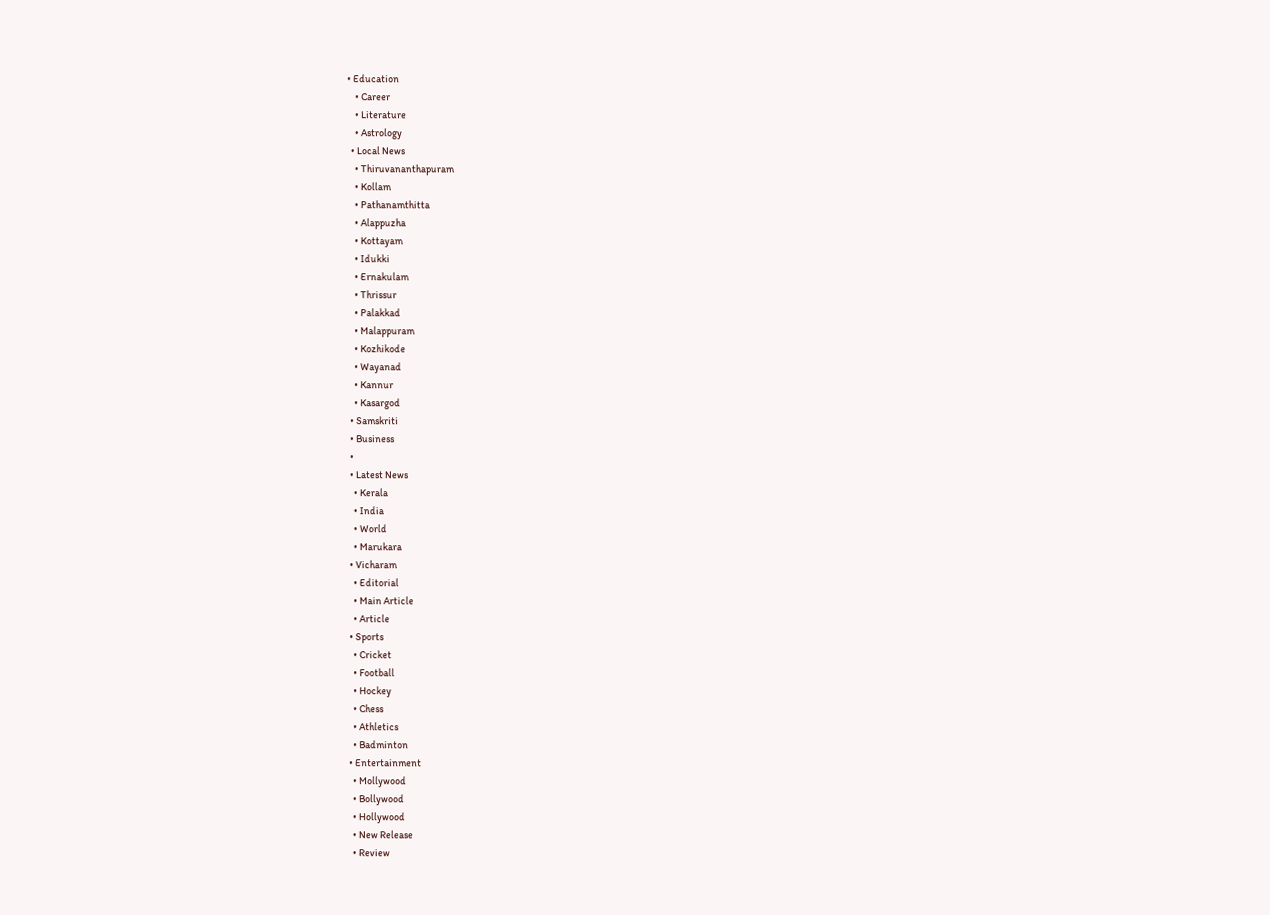• Education
    • Career
    • Literature
    • Astrology
  • Local News
    • Thiruvananthapuram
    • Kollam
    • Pathanamthitta
    • Alappuzha
    • Kottayam
    • Idukki
    • Ernakulam
    • Thrissur
    • Palakkad
    • Malappuram
    • Kozhikode
    • Wayanad
    • Kannur
    • Kasargod
  • Samskriti
  • Business
  •
  • Latest News
    • Kerala
    • India
    • World
    • Marukara
  • Vicharam
    • Editorial
    • Main Article
    • Article
  • Sports
    • Cricket
    • Football
    • Hockey
    • Chess
    • Athletics
    • Badminton
  • Entertainment
    • Mollywood
    • Bollywood
    • Hollywood
    • New Release
    • Review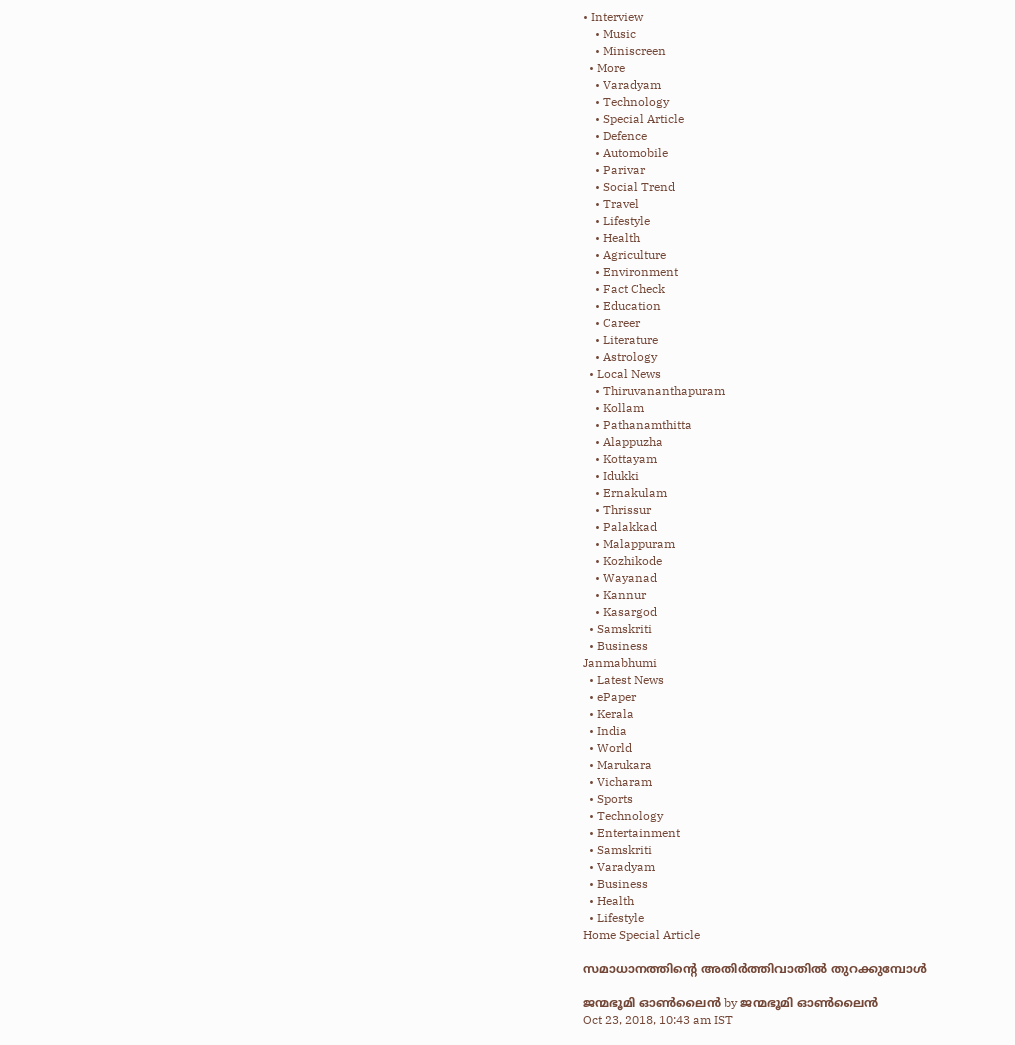• Interview
    • Music
    • Miniscreen
  • More
    • Varadyam
    • Technology
    • Special Article
    • Defence
    • Automobile
    • Parivar
    • Social Trend
    • Travel
    • Lifestyle
    • Health
    • Agriculture
    • Environment
    • Fact Check
    • Education
    • Career
    • Literature
    • Astrology
  • Local News
    • Thiruvananthapuram
    • Kollam
    • Pathanamthitta
    • Alappuzha
    • Kottayam
    • Idukki
    • Ernakulam
    • Thrissur
    • Palakkad
    • Malappuram
    • Kozhikode
    • Wayanad
    • Kannur
    • Kasargod
  • Samskriti
  • Business
Janmabhumi
  • Latest News
  • ePaper
  • Kerala
  • India
  • World
  • Marukara
  • Vicharam
  • Sports
  • Technology
  • Entertainment
  • Samskriti
  • Varadyam
  • Business
  • Health
  • Lifestyle
Home Special Article

സമാധാനത്തിന്റെ അതിര്‍ത്തിവാതില്‍ തുറക്കുമ്പോള്‍

ജന്മഭൂമി ഓണ്‍ലൈന്‍ by ജന്മഭൂമി ഓണ്‍ലൈന്‍
Oct 23, 2018, 10:43 am IST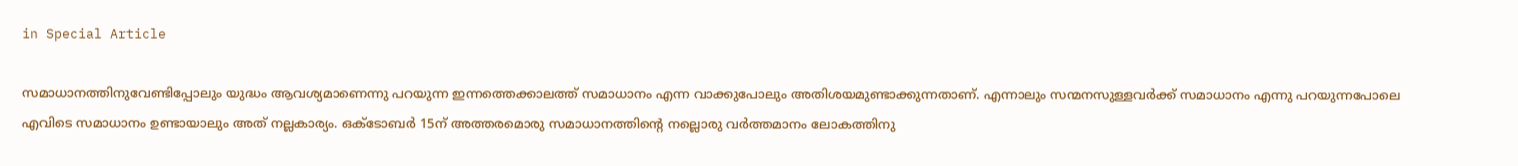in Special Article

സമാധാനത്തിനുവേണ്ടിപ്പോലും യുദ്ധം ആവശ്യമാണെന്നു പറയുന്ന ഇന്നത്തെക്കാലത്ത് സമാധാനം എന്ന വാക്കുപോലും അതിശയമുണ്ടാക്കുന്നതാണ്. എന്നാലും സന്മനസുള്ളവര്‍ക്ക് സമാധാനം എന്നു പറയുന്നപോലെ എവിടെ സമാധാനം ഉണ്ടായാലും അത് നല്ലകാര്യം. ഒക്ടോബര്‍ 15ന് അത്തരമൊരു സമാധാനത്തിന്റെ നല്ലൊരു വര്‍ത്തമാനം ലോകത്തിനു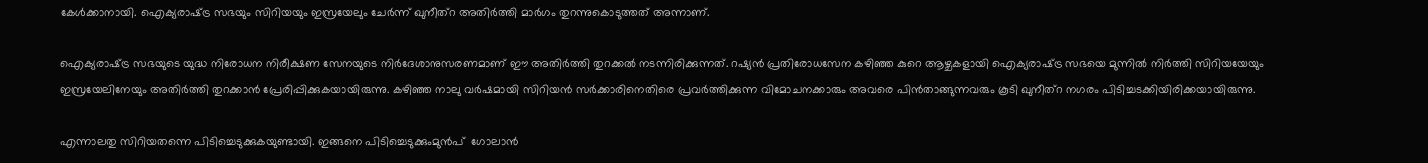കേള്‍ക്കാനായി. ഐക്യരാഷ്‌ട്ര സഭയും സിറിയയും ഇസ്രയേലും ചേര്‍ന്ന് ഖുനീത്‌റ അതിര്‍ത്തി മാര്‍ഗം തുറന്നുകൊടുത്തത് അന്നാണ്.

ഐക്യരാഷ്‌ട്ര സഭയുടെ യുദ്ധ നിരോധന നിരീക്ഷണ സേനയുടെ നിര്‍ദേശാനുസരണമാണ് ഈ അതിര്‍ത്തി തുറക്കല്‍ നടന്നിരിക്കുന്നത്. റഷ്യന്‍ പ്രതിരോധസേന കഴിഞ്ഞ കുറെ ആഴ്ചകളായി ഐക്യരാഷ്‌ട്ര സഭയെ മുന്നില്‍ നിര്‍ത്തി സിറിയയേയും ഇസ്രയേലിനേയും അതിര്‍ത്തി തുറക്കാന്‍ പ്രേരിപ്പിക്കുകയായിരുന്നു. കഴിഞ്ഞ നാലു വര്‍ഷമായി സിറിയന്‍ സര്‍ക്കാരിനെതിരെ പ്രവര്‍ത്തിക്കുന്ന വിമോചനക്കാരും അവരെ പിന്‍താങ്ങുന്നവരും കൂടി ഖുനീത്‌റ നഗരം പിടിച്ചടക്കിയിരിക്കയായിരുന്നു.

എന്നാലതു സിറിയതന്നെ പിടിച്ചെടുക്കുകയുണ്ടായി. ഇങ്ങനെ പിടിച്ചെടുക്കുംമുന്‍പ്  ഗോലാന്‍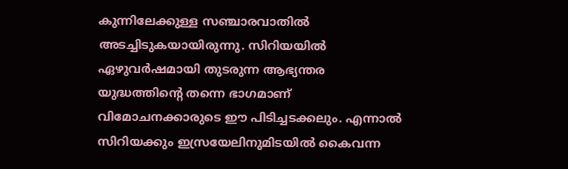കുന്നിലേക്കുള്ള സഞ്ചാരവാതില്‍ അടച്ചിടുകയായിരുന്നു. സിറിയയില്‍ ഏഴുവര്‍ഷമായി തുടരുന്ന ആഭ്യന്തര യുദ്ധത്തിന്റെ തന്നെ ഭാഗമാണ് വിമോചനക്കാരുടെ ഈ പിടിച്ചടക്കലും. എന്നാല്‍ സിറിയക്കും ഇസ്രയേലിനുമിടയില്‍ കൈവന്ന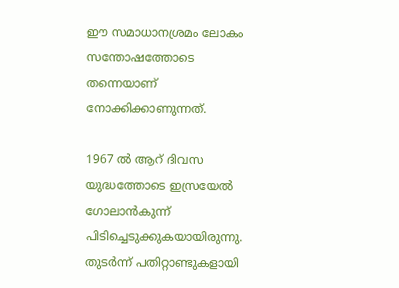ഈ സമാധാനശ്രമം ലോകം സന്തോഷത്തോടെ തന്നെയാണ് നോക്കിക്കാണുന്നത്.

1967 ല്‍ ആറ് ദിവസ യുദ്ധത്തോടെ ഇസ്രയേല്‍ ഗോലാന്‍കുന്ന് പിടിച്ചെടുക്കുകയായിരുന്നു. തുടര്‍ന്ന് പതിറ്റാണ്ടുകളായി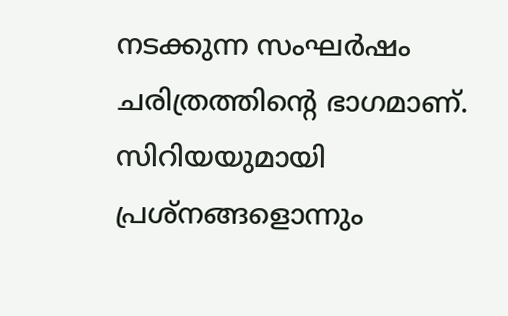നടക്കുന്ന സംഘര്‍ഷം ചരിത്രത്തിന്റെ ഭാഗമാണ്. സിറിയയുമായി പ്രശ്‌നങ്ങളൊന്നും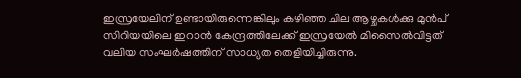ഇസ്രയേലിന് ഉണ്ടായിരുന്നെങ്കിലും കഴിഞ്ഞ ചില ആഴ്ചകള്‍ക്കു മുന്‍പ് സിറിയയിലെ ഇറാന്‍ കേന്ദ്രത്തിലേക്ക് ഇസ്രയേല്‍ മിസൈല്‍വിട്ടത് വലിയ സംഘര്‍ഷത്തിന് സാധ്യത തെളിയിച്ചിരുന്നു.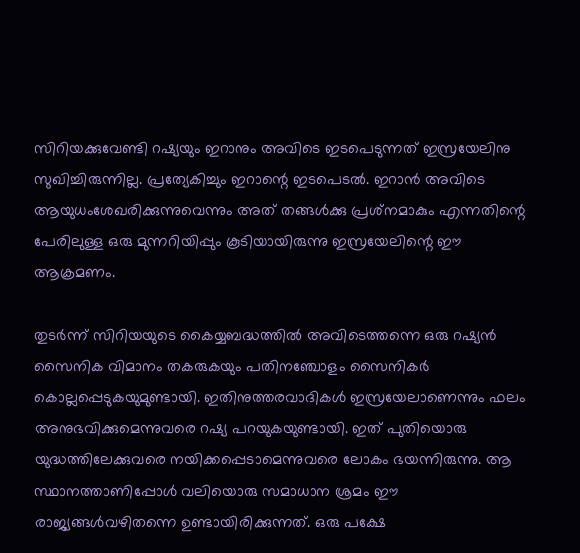സിറിയക്കുവേണ്ടി റഷ്യയും ഇറാനും അവിടെ ഇടപെടുന്നത് ഇസ്രയേലിനു സുഖിച്ചിരുന്നില്ല. പ്രത്യേകിച്ചും ഇറാന്റെ ഇടപെടല്‍. ഇറാന്‍ അവിടെ ആയുധംശേഖരിക്കുന്നുവെന്നും അത് തങ്ങള്‍ക്കു പ്രശ്‌നമാകും എന്നതിന്റെ പേരിലുള്ള ഒരു മുന്നറിയിപ്പും കൂടിയായിരുന്നു ഇസ്രയേലിന്റെ ഈ ആക്രമണം.

തുടര്‍ന്ന് സിറിയയുടെ കൈയ്യബദ്ധത്തില്‍ അവിടെത്തന്നെ ഒരു റഷ്യന്‍ സൈനിക വിമാനം തകരുകയും പതിനഞ്ചോളം സൈനികര്‍ കൊല്ലപ്പെടുകയുമുണ്ടായി. ഇതിനുത്തരവാദികള്‍ ഇസ്രയേലാണെന്നും ഫലം അനുഭവിക്കുമെന്നുവരെ റഷ്യ പറയുകയുണ്ടായി. ഇത് പുതിയൊരു യുദ്ധത്തിലേക്കുവരെ നയിക്കപ്പെടാമെന്നുവരെ ലോകം ഭയന്നിരുന്നു. ആ സ്ഥാനത്താണിപ്പോള്‍ വലിയൊരു സമാധാന ശ്രമം ഈ രാജ്യങ്ങള്‍വഴിതന്നെ ഉണ്ടായിരിക്കുന്നത്. ഒരു പക്ഷേ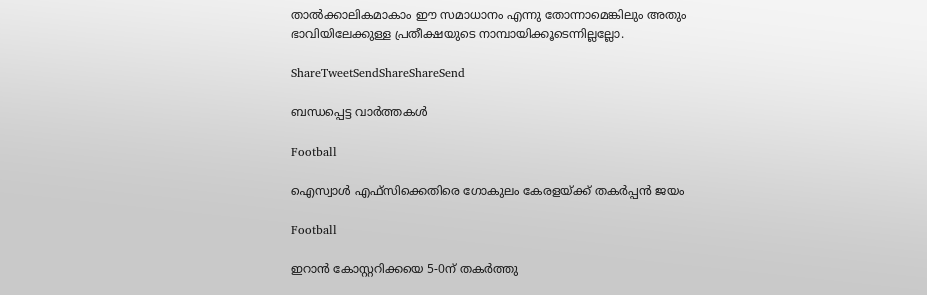താല്‍ക്കാലികമാകാം ഈ സമാധാനം എന്നു തോന്നാമെങ്കിലും അതും ഭാവിയിലേക്കുള്ള പ്രതീക്ഷയുടെ നാമ്പായിക്കൂടെന്നില്ലല്ലോ.

ShareTweetSendShareShareSend

ബന്ധപ്പെട്ട വാര്‍ത്തകള്‍

Football

ഐസ്വാള്‍ എഫ്സിക്കെതിരെ ഗോകുലം കേരളയ്‌ക്ക് തകര്‍പ്പന്‍ ജയം

Football

ഇറാന്‍ കോസ്റ്ററിക്കയെ 5-0ന് തകര്‍ത്തു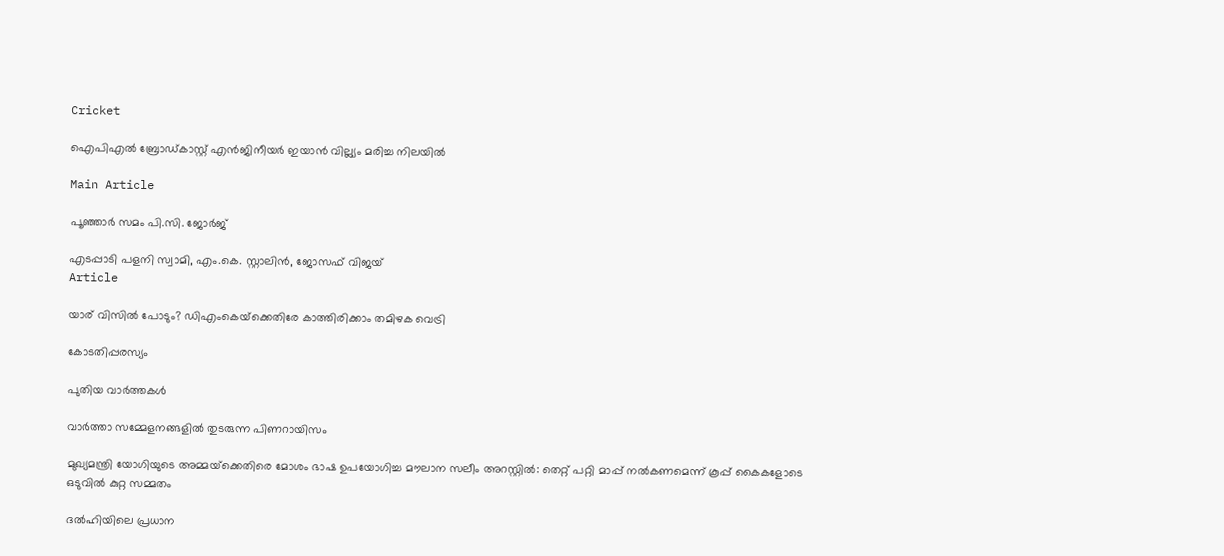Cricket

ഐപിഎല്‍ ബ്രോഡ്കാസ്റ്റ് എന്‍ജിനീയര്‍ ഇയാന്‍ വില്ല്യം മരിച്ച നിലയില്‍

Main Article

പൂഞ്ഞാര്‍ സമം പി.സി. ജോര്‍ജ്

എടപ്പാടി പളനി സ്വാമി, എം.കെ. സ്റ്റാലിന്‍, ജോസഫ് വിജയ്‌
Article

യാര് വിസില്‍ പോടും? ഡിഎംകെയ്‌ക്കെതിരേ കാത്തിരിക്കാം തമിഴക വെട്രി

കോടതിപ്പരസ്യം

പുതിയ വാര്‍ത്തകള്‍

വാര്‍ത്താ സമ്മേളനങ്ങളില്‍ തുടരുന്ന പിണറായിസം

മുഖ്യമന്ത്രി യോഗിയുടെ അമ്മയ്‌ക്കെതിരെ മോശം ഭാഷ ഉപയോഗിച്ച മൗലാന സലീം അറസ്റ്റിൽ: തെറ്റ് പറ്റി മാപ്പ് നൽകണമെന്ന് കൂപ്പ് കൈകളോടെ ഒടുവിൽ കുറ്റ സമ്മതം

ദൽഹിയിലെ പ്രധാന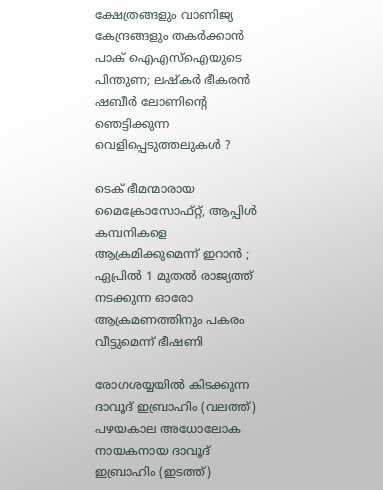ക്ഷേത്രങ്ങളും വാണിജ്യ കേന്ദ്രങ്ങളും തകർക്കാൻ പാക് ഐഎസ്‌ഐയുടെ പിന്തുണ; ലഷ്‌കർ ഭീകരൻ ഷബീർ ലോണിന്റെ ഞെട്ടിക്കുന്ന വെളിപ്പെടുത്തലുകൾ ?

ടെക് ഭീമന്മാരായ മൈക്രോസോഫ്റ്റ്, ആപ്പിൾ കമ്പനികളെ ആക്രമിക്കുമെന്ന് ഇറാൻ ; ഏപ്രിൽ 1 മുതൽ രാജ്യത്ത് നടക്കുന്ന ഓരോ ആക്രമണത്തിനും പകരം  വീട്ടുമെന്ന് ഭീഷണി

രോഗശയ്യയില്‍ കിടക്കുന്ന ദാവൂദ് ഇബ്രാഹിം (വലത്ത്) പഴയകാല അധോലോക നായകനായ ദാവൂദ് ഇബ്രാഹിം (ഇടത്ത്)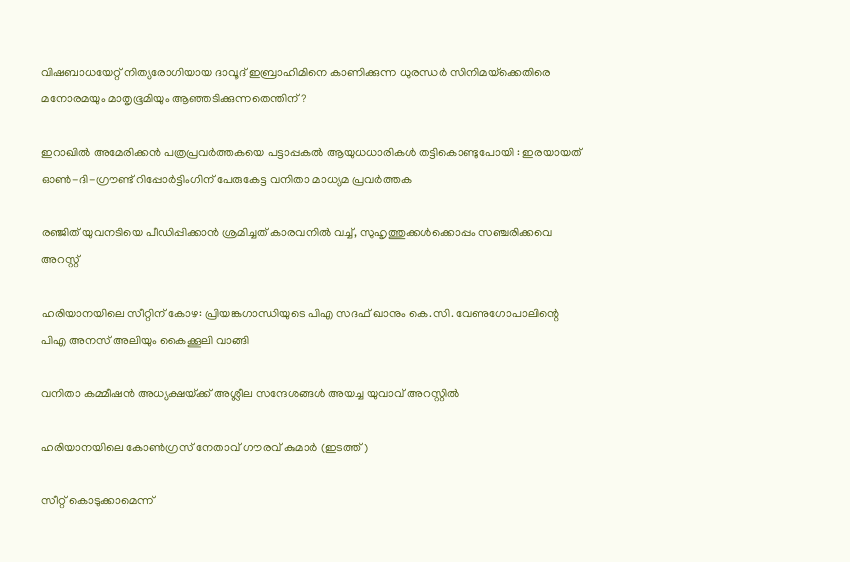വിഷബാധയേറ്റ് നിത്യരോഗിയായ ദാവൂദ് ഇബ്രാഹിമിനെ കാണിക്കുന്ന ധുരന്ധര്‍ സിനിമയ്‌ക്കെതിരെ മനോരമയും മാതൃഭൂമിയും ആഞ്ഞടിക്കുന്നതെന്തിന്?

ഇറാഖിൽ അമേരിക്കൻ പത്രപ്രവർത്തകയെ പട്ടാപ്പകൽ ആയുധധാരികൾ തട്ടികൊണ്ടുപോയി : ഇരയായത് ഓൺ-ദി-ഗ്രൗണ്ട് റിപ്പോർട്ടിംഗിന് പേരുകേട്ട വനിതാ മാധ്യമ പ്രവർത്തക

രഞ്ജിത് യുവനടിയെ പീഡിപ്പിക്കാന്‍ ശ്രമിച്ചത് കാരവനില്‍ വച്ച്, സുഹൃത്തുക്കള്‍ക്കൊപ്പം സഞ്ചരിക്കവെ അറസ്റ്റ്

ഹരിയാനയിലെ സീറ്റിന് കോഴ: പ്രിയങ്കഗാന്ധിയുടെ പിഎ സദഫ് ഖാനും കെ.സി. വേണുഗോപാലിന്റെ പിഎ അനസ് അലിയും കൈക്കൂലി വാങ്ങി

വനിതാ കമ്മീഷന്‍ അധ്യക്ഷയ്‌ക്ക് അശ്ലീല സന്ദേശങ്ങള്‍ അയച്ച യുവാവ് അറസ്റ്റില്‍

ഹരിയാനയിലെ കോണ്‍ഗ്രസ് നേതാവ് ഗൗരവ് കുമാര്‍ (ഇടത്ത്)

സീറ്റ് കൊടുക്കാമെന്ന്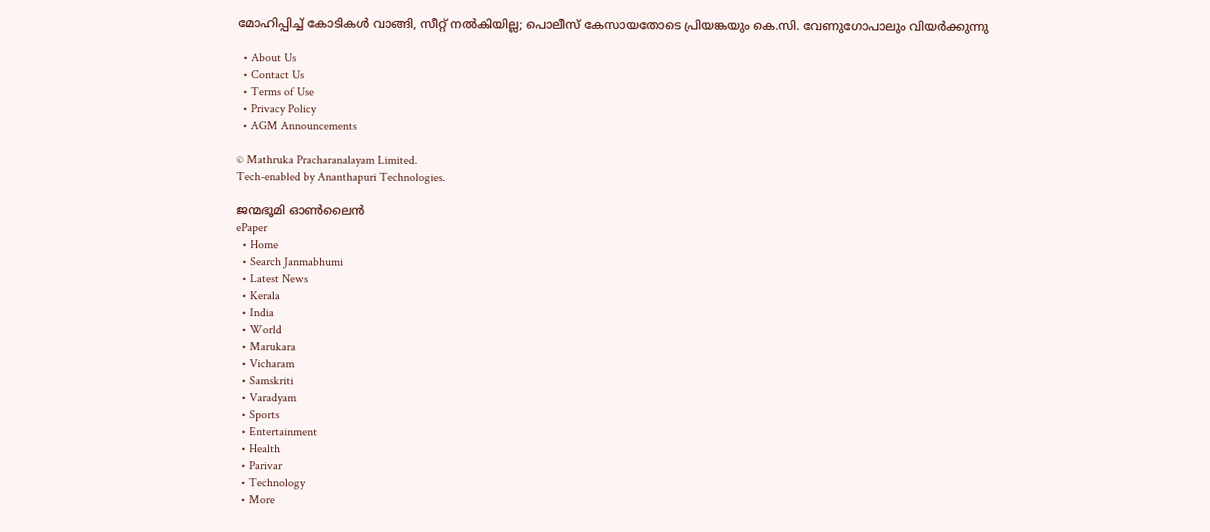മോഹിപ്പിച്ച് കോടികള്‍ വാങ്ങി, സീറ്റ് നല്‍കിയില്ല; പൊലീസ് കേസായതോടെ പ്രിയങ്കയും കെ.സി. വേണുഗോപാലും വിയര്‍ക്കുന്നു

  • About Us
  • Contact Us
  • Terms of Use
  • Privacy Policy
  • AGM Announcements

© Mathruka Pracharanalayam Limited.
Tech-enabled by Ananthapuri Technologies.

ജന്മഭൂമി ഓണ്‍ലൈന്‍
ePaper
  • Home
  • Search Janmabhumi
  • Latest News
  • Kerala
  • India
  • World
  • Marukara
  • Vicharam
  • Samskriti
  • Varadyam
  • Sports
  • Entertainment
  • Health
  • Parivar
  • Technology
  • More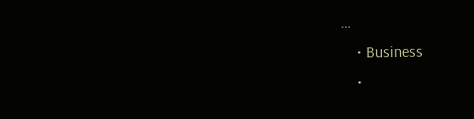…
    • Business
    •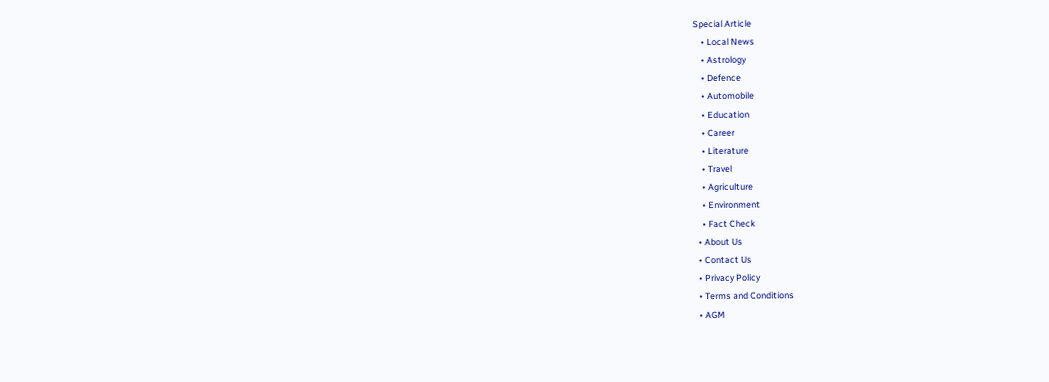Special Article
    • Local News
    • Astrology
    • Defence
    • Automobile
    • Education
    • Career
    • Literature
    • Travel
    • Agriculture
    • Environment
    • Fact Check
  • About Us
  • Contact Us
  • Privacy Policy
  • Terms and Conditions
  • AGM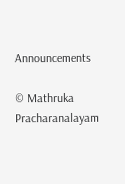Announcements

© Mathruka Pracharanalayam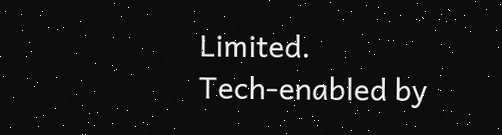Limited.
Tech-enabled by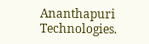Ananthapuri Technologies.